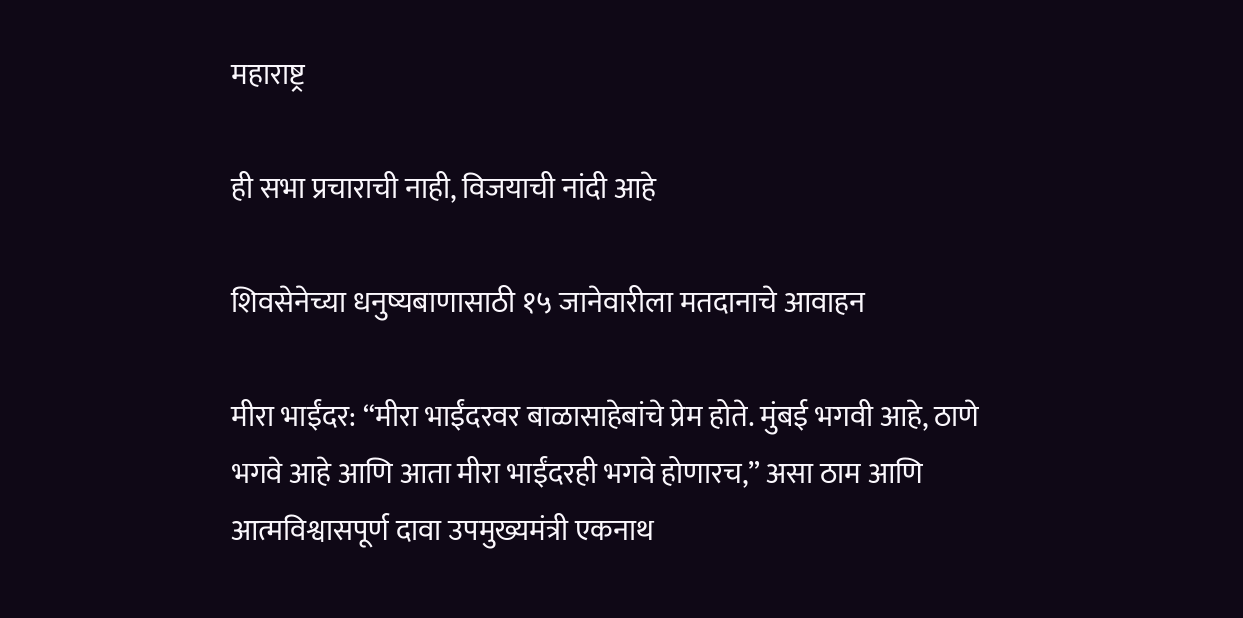महाराष्ट्र

ही सभा प्रचाराची नाही, विजयाची नांदी आहे

शिवसेनेच्या धनुष्यबाणासाठी १५ जानेवारीला मतदानाचे आवाहन

मीरा भाईंदर: “मीरा भाईंदरवर बाळासाहेबांचे प्रेम होते. मुंबई भगवी आहे, ठाणे भगवे आहे आणि आता मीरा भाईंदरही भगवे होणारच,” असा ठाम आणि आत्मविश्वासपूर्ण दावा उपमुख्यमंत्री एकनाथ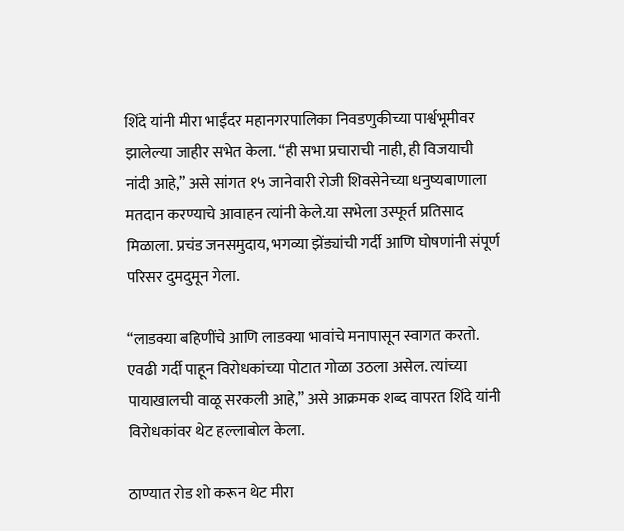शिंदे यांनी मीरा भाईंदर महानगरपालिका निवडणुकीच्या पार्श्वभूमीवर झालेल्या जाहीर सभेत केला. “ही सभा प्रचाराची नाही, ही विजयाची नांदी आहे,” असे सांगत १५ जानेवारी रोजी शिवसेनेच्या धनुष्यबाणाला मतदान करण्याचे आवाहन त्यांनी केले.या सभेला उस्फूर्त प्रतिसाद मिळाला. प्रचंड जनसमुदाय, भगव्या झेंड्यांची गर्दी आणि घोषणांनी संपूर्ण परिसर दुमदुमून गेला.

“लाडक्या बहिणींचे आणि लाडक्या भावांचे मनापासून स्वागत करतो. एवढी गर्दी पाहून विरोधकांच्या पोटात गोळा उठला असेल. त्यांच्या पायाखालची वाळू सरकली आहे,” असे आक्रमक शब्द वापरत शिंदे यांनी विरोधकांवर थेट हल्लाबोल केला.

ठाण्यात रोड शो करून थेट मीरा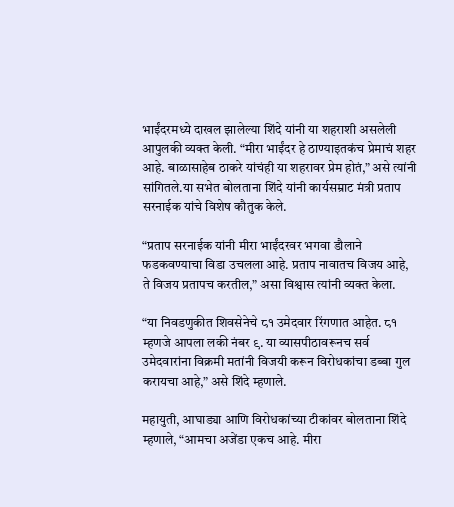भाईंदरमध्ये दाखल झालेल्या शिंदे यांनी या शहराशी असलेली आपुलकी व्यक्त केली. “मीरा भाईंदर हे ठाण्याइतकंच प्रेमाचं शहर आहे. बाळासाहेब ठाकरे यांचंही या शहरावर प्रेम होतं,” असे त्यांनी सांगितले.या सभेत बोलताना शिंदे यांनी कार्यसम्राट मंत्री प्रताप सरनाईक यांचे विशेष कौतुक केले.

“प्रताप सरनाईक यांनी मीरा भाईंदरवर भगवा डौलाने फडकवण्याचा विडा उचलला आहे. प्रताप नावातच विजय आहे, ते विजय प्रतापच करतील,” असा विश्वास त्यांनी व्यक्त केला.

“या निवडणुकीत शिवसेनेचे ८१ उमेदवार रिंगणात आहेत. ८१ म्हणजे आपला लकी नंबर ९. या व्यासपीठावरूनच सर्व उमेदवारांना विक्रमी मतांनी विजयी करून विरोधकांचा डब्बा गुल करायचा आहे,” असे शिंदे म्हणाले.

महायुती, आघाड्या आणि विरोधकांच्या टीकांवर बोलताना शिंदे म्हणाले, “आमचा अजेंडा एकच आहे. मीरा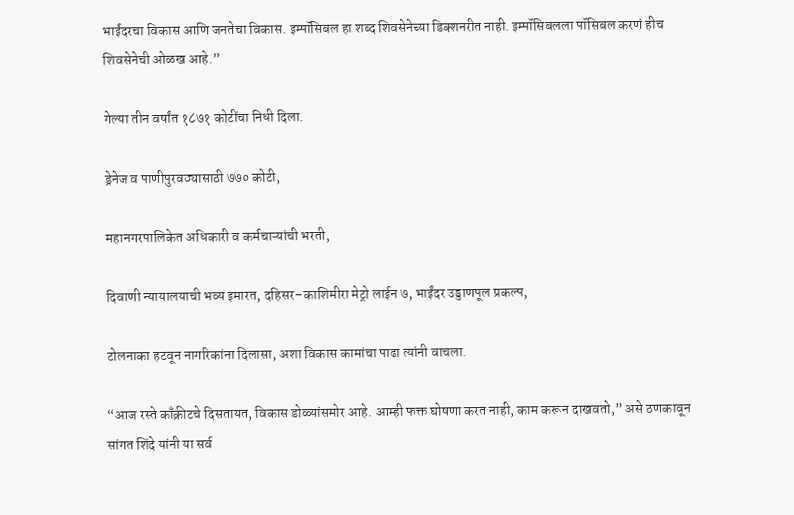भाईंदरचा विकास आणि जनतेचा विकास. इम्पॉसिबल हा शब्द शिवसेनेच्या डिक्शनरीत नाही. इम्पॉसिबलला पॉसिबल करणं हीच शिवसेनेची ओळख आहे.”

गेल्या तीन वर्षांत १८७१ कोटींचा निधी दिला.

ड्रेनेज व पाणीपुरवठ्यासाठी ७७० कोटी,

महानगरपालिकेत अधिकारी व कर्मचाऱ्यांची भरती,

दिवाणी न्यायालयाची भव्य इमारत, दहिसर–काशिमीरा मेट्रो लाईन ७, भाईंदर उड्डाणपूल प्रकल्प,

टोलनाका हटवून नागरिकांना दिलासा, अशा विकास कामांचा पाढा त्यांनी वाचला.

“आज रस्ते काँक्रीटचे दिसतायत, विकास डोळ्यांसमोर आहे. आम्ही फक्त घोषणा करत नाही, काम करून दाखवतो,” असे ठणकावून सांगत शिंदे यांनी या सर्व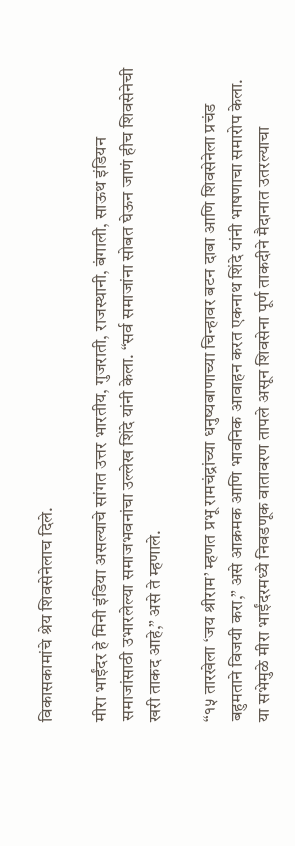विकासकामांचे श्रेय शिवसेनेलाच दिले.

मीरा भाईंदर हे मिनी इंडिया असल्याचे सांगत उत्तर भारतीय, गुजराती, राजस्थानी, बंगाली, साऊथ इंडियन समाजांसाठी उभारलेल्या समाजभवनांचा उल्लेख शिंदे यांनी केला. “सर्व समाजांना सोबत घेऊन जाणं हीच शिवसेनेची खरी ताकद आहे,” असे ते म्हणाले.

“१५ तारखेला ‘जय श्रीराम’ म्हणत प्रभू रामचंद्रांच्या धनुष्यबाणाच्या चिन्हावर बटन दाबा आणि शिवसेनेला प्रचंड बहुमताने विजयी करा,” असे आक्रमक आणि भावनिक आवाहन करत एकनाथ शिंदे यांनी भाषणाचा समारोप केला. या सभेमुळे मीरा भाईंदरमध्ये निवडणूक वातावरण तापले असून शिवसेना पूर्ण ताकदीने मैदानात उतरल्याचा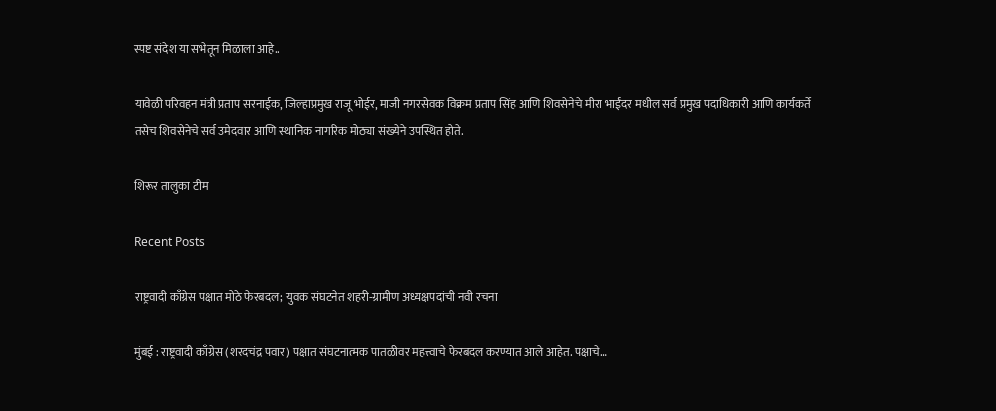स्पष्ट संदेश या सभेतून मिळाला आहे..

यावेळी परिवहन मंत्री प्रताप सरनाईक, जिल्हाप्रमुख राजू भोईर, माजी नगरसेवक विक्रम प्रताप सिंह आणि शिवसेनेचे मीरा भाईंदर मधील सर्व प्रमुख पदाधिकारी आणि कार्यकर्ते तसेच शिवसेनेचे सर्व उमेदवार आणि स्थानिक नागरिक मोठ्या संख्येने उपस्थित होते.

शिरूर तालुका टीम

Recent Posts

राष्ट्रवादी काँग्रेस पक्षात मोठे फेरबदल; युवक संघटनेत शहरी-ग्रामीण अध्यक्षपदांची नवी रचना

मुंबई : राष्ट्रवादी काँग्रेस (शरदचंद्र पवार) पक्षात संघटनात्मक पातळीवर महत्त्वाचे फेरबदल करण्यात आले आहेत. पक्षाचे…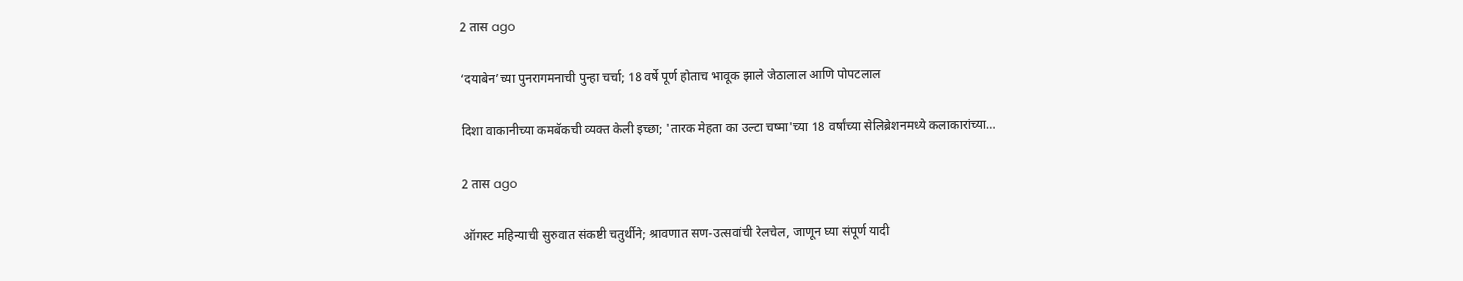2 तास ago

‘दयाबेन’च्या पुनरागमनाची पुन्हा चर्चा; 18 वर्षे पूर्ण होताच भावूक झाले जेठालाल आणि पोपटलाल

दिशा वाकानीच्या कमबॅकची व्यक्त केली इच्छा; 'तारक मेहता का उल्टा चष्मा'च्या 18 वर्षांच्या सेलिब्रेशनमध्ये कलाकारांच्या…

2 तास ago

ऑगस्ट महिन्याची सुरुवात संकष्टी चतुर्थीने; श्रावणात सण-उत्सवांची रेलचेल, जाणून घ्या संपूर्ण यादी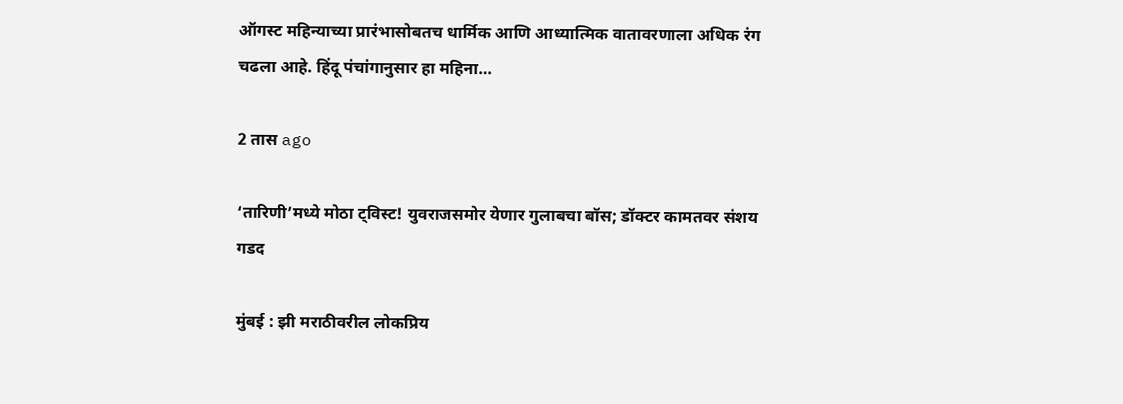ऑगस्ट महिन्याच्या प्रारंभासोबतच धार्मिक आणि आध्यात्मिक वातावरणाला अधिक रंग चढला आहे. हिंदू पंचांगानुसार हा महिना…

2 तास ago

‘तारिणी’मध्ये मोठा ट्विस्ट! युवराजसमोर येणार गुलाबचा बॉस; डॉक्टर कामतवर संशय गडद

मुंबई : झी मराठीवरील लोकप्रिय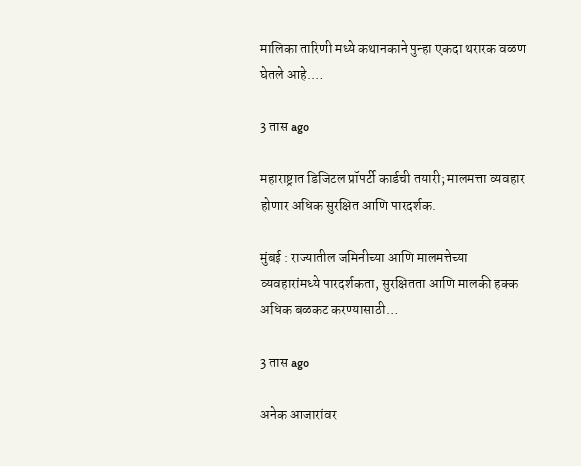मालिका तारिणी मध्ये कथानकाने पुन्हा एकदा थरारक वळण घेतले आहे.…

3 तास ago

महाराष्ट्रात डिजिटल प्रॉपर्टी कार्डची तयारी; मालमत्ता व्यवहार होणार अधिक सुरक्षित आणि पारदर्शक.

मुंबई : राज्यातील जमिनीच्या आणि मालमत्तेच्या व्यवहारांमध्ये पारदर्शकता, सुरक्षितता आणि मालकी हक्क अधिक बळकट करण्यासाठी…

3 तास ago

अनेक आजारांवर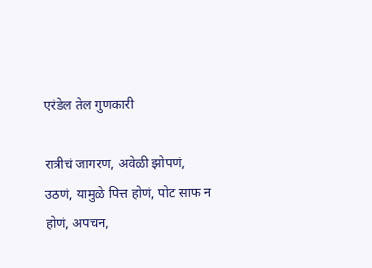एरंडेल तेल गुणकारी

रात्रीचं जागरण, अवेळी झोपणं, उठणं, यामुळे पित्त होणं, पोट साफ न होणं, अपचन,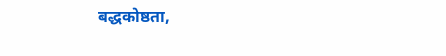बद्धकोष्ठता,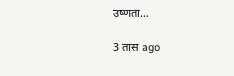उष्णता…

3 तास ago